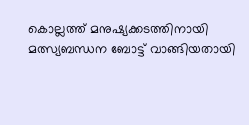കൊല്ലത്ത് മനുഷ്യക്കടത്തിനായി മത്സ്യബന്ധന ബോട്ട് വാങ്ങിയതായി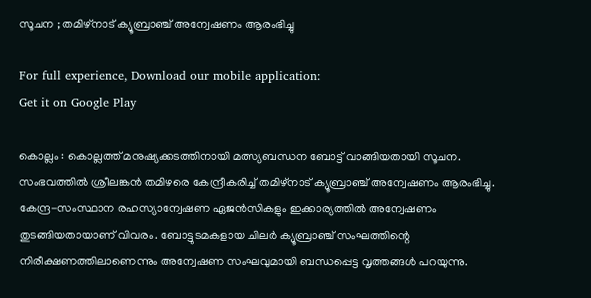സൂചന ; തമിഴ്‌നാട് ക്യൂബ്രാഞ്ച് അന്വേഷണം ആരംഭിച്ചു

For full experience, Download our mobile application:
Get it on Google Play

കൊല്ലം : കൊല്ലത്ത് മനുഷ്യക്കടത്തിനായി മത്സ്യബന്ധന ബോട്ട് വാങ്ങിയതായി സൂചന. സംഭവത്തില്‍ ശ്രീലങ്കന്‍ തമിഴരെ കേന്ദ്രീകരിച്ച്‌ തമിഴ്‌നാട് ക്യൂബ്രാഞ്ച് അന്വേഷണം ആരംഭിച്ചു. കേന്ദ്ര-സംസ്ഥാന രഹസ്യാന്വേഷണ ഏജന്‍സികളും ഇക്കാര്യത്തില്‍ അന്വേഷണം തുടങ്ങിയതായാണ് വിവരം. ബോട്ടുടമകളായ ചിലര്‍ ക്യൂബ്രാഞ്ച് സംഘത്തിന്റെ നിരീക്ഷണത്തിലാണെന്നും അന്വേഷണ സംഘവുമായി ബന്ധപ്പെട്ട വൃത്തങ്ങള്‍ പറയുന്നു.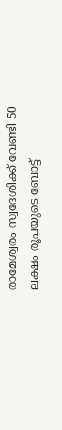രാമേശ്വരം സ്വദേശിക്ക് വേണ്ടി 50 ലക്ഷം രൂപയുടെ ബോട്ട്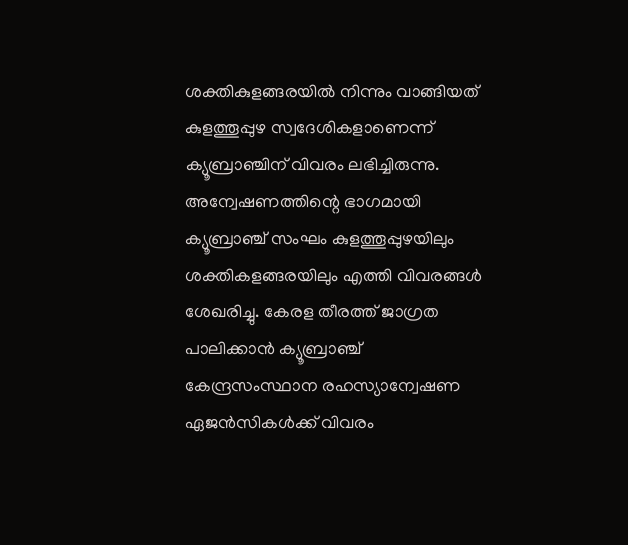ശക്തികുളങ്ങരയില്‍ നിന്നും വാങ്ങിയത് കുളത്തൂപ്പുഴ സ്വദേശികളാണെന്ന് ക്യൂബ്രാഞ്ചിന് വിവരം ലഭിച്ചിരുന്നു. അന്വേഷണത്തിന്റെ ഭാഗമായി ക്യൂബ്രാഞ്ച് സംഘം കുളത്തൂപ്പുഴയിലും ശക്തികളങ്ങരയിലും എത്തി വിവരങ്ങള്‍ ശേഖരിച്ചു. കേരള തീരത്ത് ജാഗ്രത പാലിക്കാന്‍ ക്യൂബ്രാഞ്ച് കേന്ദ്രസംസ്ഥാന രഹസ്യാന്വേഷണ ഏജന്‍സികള്‍ക്ക് വിവരം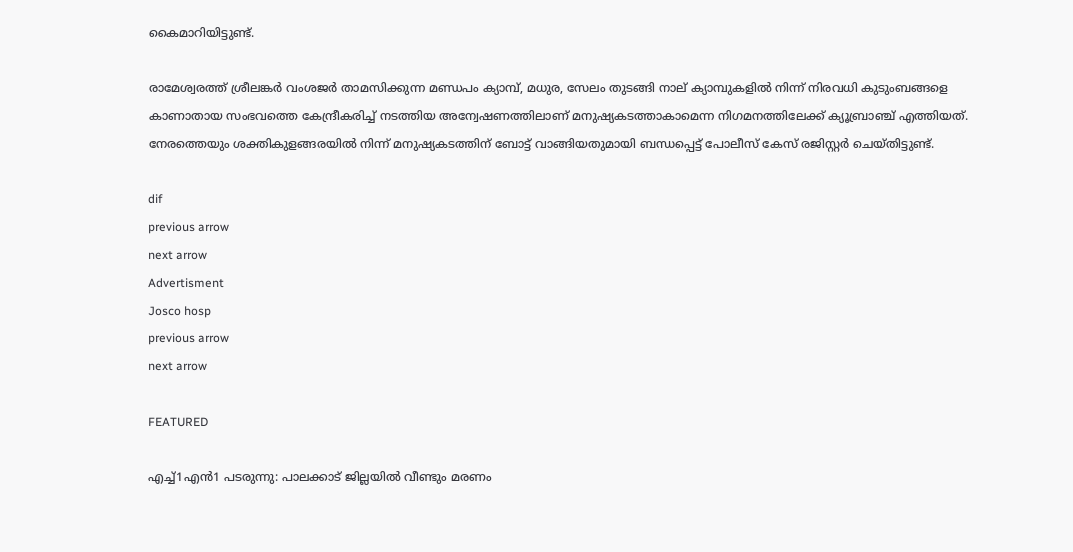കൈമാറിയിട്ടുണ്ട്.

രാമേശ്വരത്ത് ശ്രീലങ്കര്‍ വംശജര്‍ താമസിക്കുന്ന മണ്ഡപം ക്യാമ്പ്, മധുര, സേലം തുടങ്ങി നാല് ക്യാമ്പുകളില്‍ നിന്ന് നിരവധി കുടുംബങ്ങളെ കാണാതായ സംഭവത്തെ കേന്ദ്രീകരിച്ച്‌ നടത്തിയ അന്വേഷണത്തിലാണ് മനുഷ്യകടത്താകാമെന്ന നിഗമനത്തിലേക്ക് ക്യൂബ്രാഞ്ച് എത്തിയത്. നേരത്തെയും ശക്തികുളങ്ങരയില്‍ നിന്ന് മനുഷ്യകടത്തിന് ബോട്ട് വാങ്ങിയതുമായി ബന്ധപ്പെട്ട് പോലീസ് കേസ് രജിസ്റ്റര്‍ ചെയ്തിട്ടുണ്ട്.

dif
previous arrow
next arrow
Advertisment
Josco hosp
previous arrow
next arrow

FEATURED

എച്ച്1എൻ1 പടരുന്നു: പാലക്കാട് ജില്ലയിൽ വീണ്ടും മരണം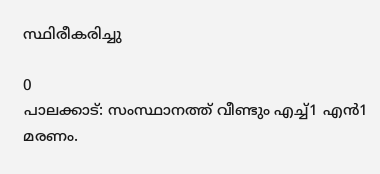സ്ഥിരീകരിച്ചു

0
പാലക്കാട്: സംസ്ഥാനത്ത് വീണ്ടും എച്ച്1 എന്‍1 മരണം.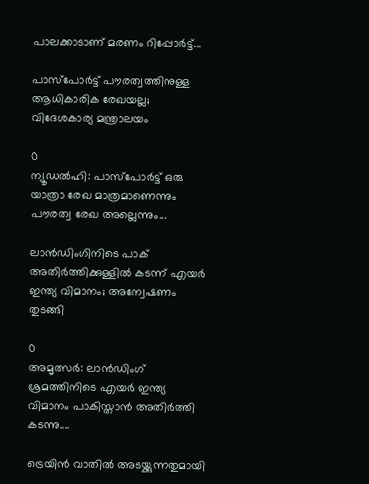പാലക്കാടാണ് മരണം റിപ്പോര്‍ട്ട്...

പാസ്‌പോർട്ട് പൗരത്വത്തിനുള്ള ആധികാരിക രേഖയല്ല; വിദേശകാര്യ മന്ത്രാലയം

0
ന്യൂഡല്‍ഹി: പാസ്‌പോർട്ട് ഒരു യാത്രാ രേഖ മാത്രമാണെന്നും പൗരത്വ രേഖ അല്ലെന്നും...

ലാൻഡിംഗിനിടെ പാക് അതിർത്തിക്കുള്ളിൽ കടന്ന് എയർ ഇന്ത്യ വിമാനം; അന്വേഷണം തുടങ്ങി

0
അമൃത്സർ: ലാൻഡിംഗ് ശ്രമത്തിനിടെ എയർ ഇന്ത്യ വിമാനം പാകിസ്താൻ അതിർത്തി കടന്നു....

ട്രെയിൻ വാതിൽ അടയ്ക്കുന്നതുമായി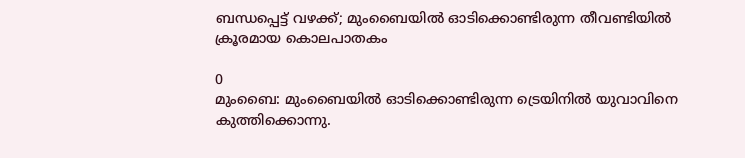ബന്ധപ്പെട്ട് വഴക്ക്; മുംബൈയിൽ ഓടിക്കൊണ്ടിരുന്ന തീവണ്ടിയിൽ ക്രൂരമായ കൊലപാതകം

0
മുംബൈ: മുംബൈയില്‍ ഓടിക്കൊണ്ടിരുന്ന ട്രെയിനില്‍ യുവാവിനെ കുത്തിക്കൊന്നു.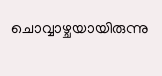ചൊവ്വാഴ്ചയായിരുന്നു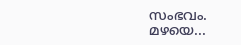സംഭവം. മഴയെ...